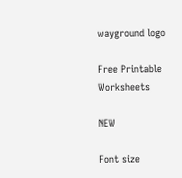wayground logo

Free Printable Worksheets

NEW

Font size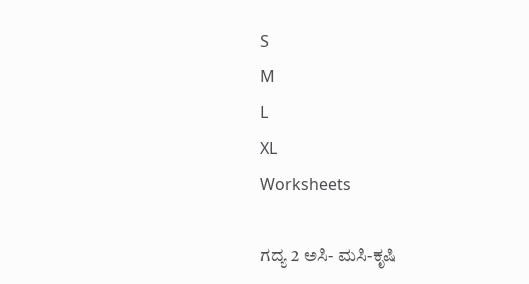S
M
L
XL
Worksheets

ಗದ್ಯ 2 ಅಸಿ- ಮಸಿ-ಕೃಷಿ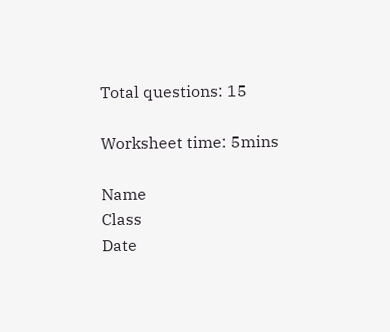Total questions: 15

Worksheet time: 5mins

Name
Class
Date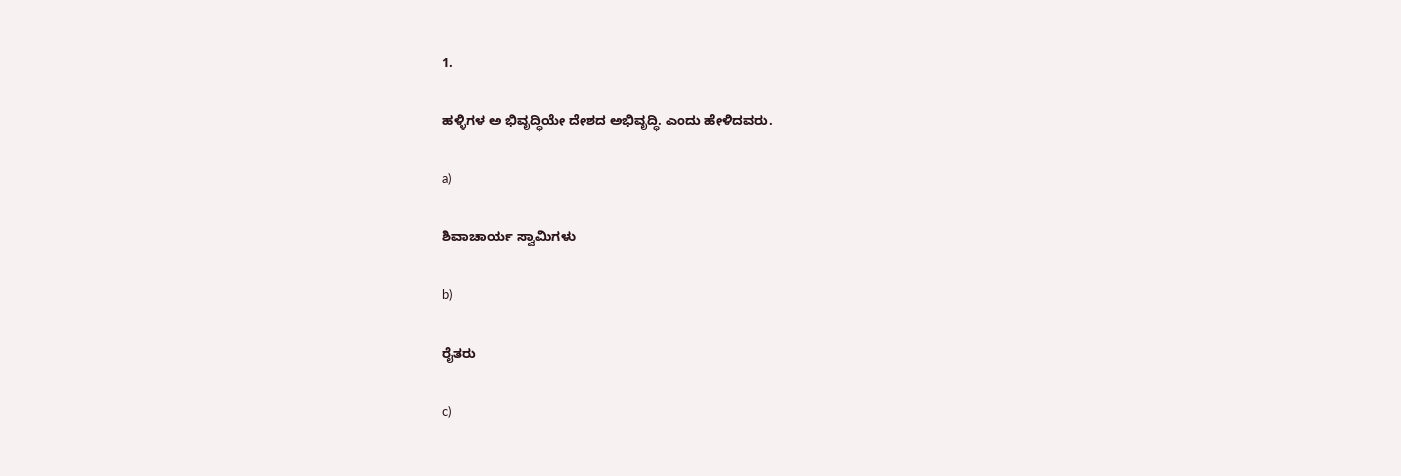1.

ಹಳ್ಳಿಗಳ ಅ ಭಿವೃದ್ಧಿಯೇ ದೇಶದ ಅಭಿವೃದ್ಧಿ. ಎಂದು ಹೇಳಿದವರು.

a)

ಶಿವಾಚಾರ್ಯ ಸ್ವಾಮಿಗಳು

b)

ರೈತರು

c)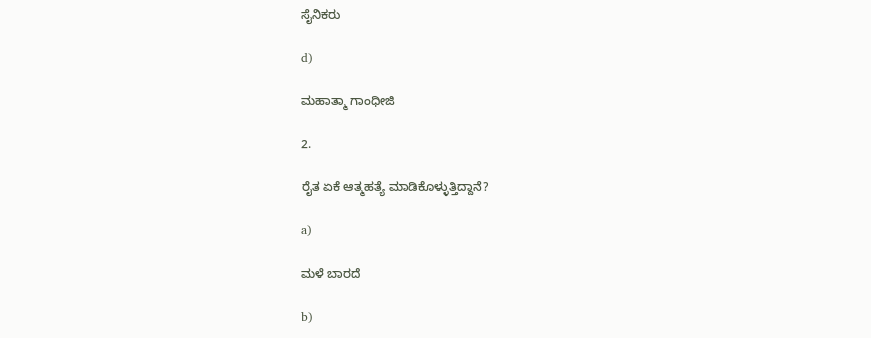ಸೈನಿಕರು

d)

ಮಹಾತ್ಮಾ ಗಾಂಧೀಜಿ

2.

ರೈತ ಏಕೆ ಆತ್ಮಹತ್ಯೆ ಮಾಡಿಕೊಳ್ಳುತ್ತಿದ್ದಾನೆ?

a)

ಮಳೆ ಬಾರದೆ

b)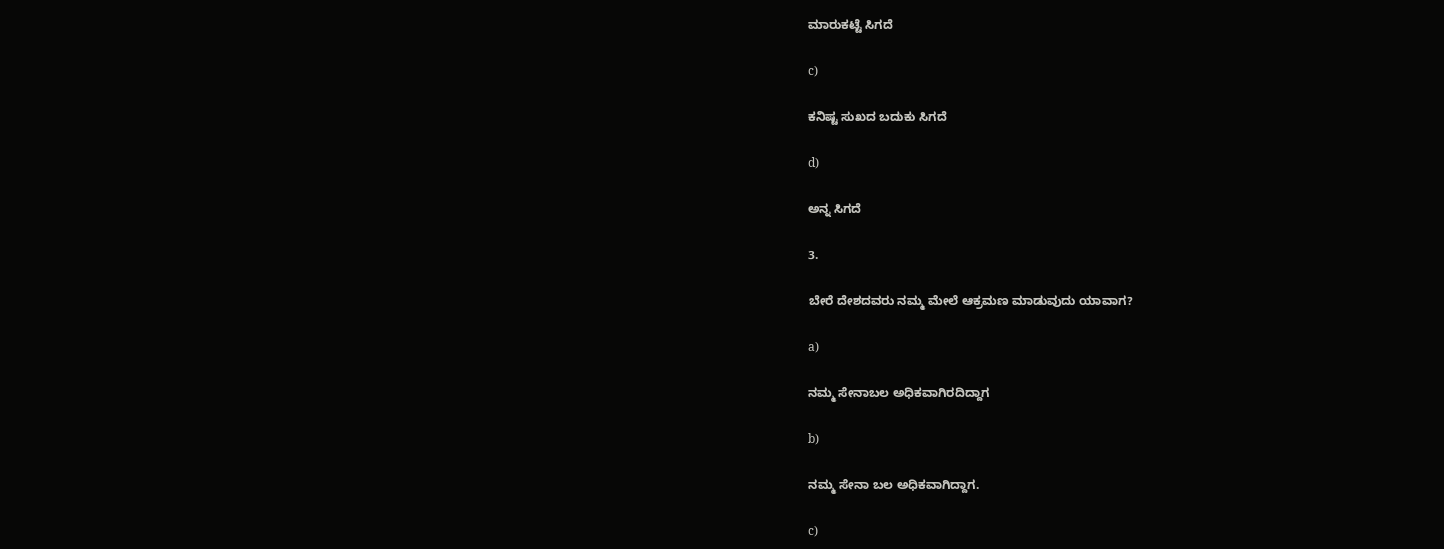ಮಾರುಕಟ್ಟೆ ಸಿಗದೆ

c)

ಕನಿಷ್ಟ ಸುಖದ ಬದುಕು ಸಿಗದೆ

d)

ಅನ್ನ ಸಿಗದೆ

3.

ಬೇರೆ ದೇಶದವರು ನಮ್ಮ ಮೇಲೆ ಆಕ್ರಮಣ ಮಾಡುವುದು ಯಾವಾಗ?

a)

ನಮ್ಮ ಸೇನಾಬಲ ಅಧಿಕವಾಗಿರದಿದ್ದಾಗ

b)

ನಮ್ಮ ಸೇನಾ ಬಲ ಅಧಿಕವಾಗಿದ್ದಾಗ.

c)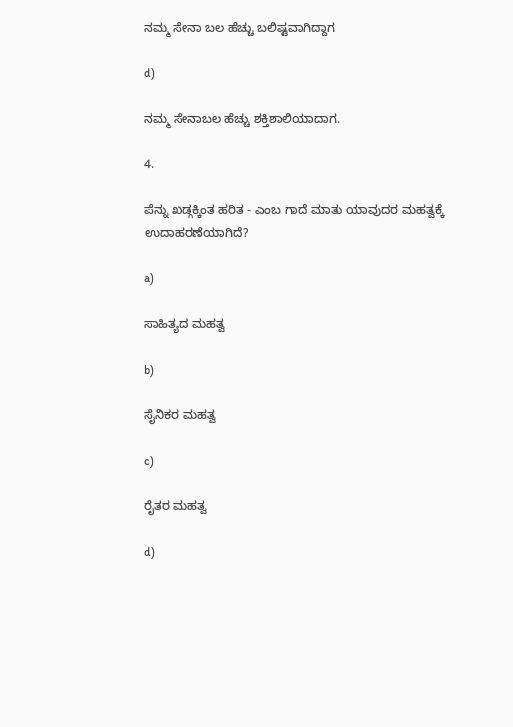ನಮ್ಮ ಸೇನಾ ಬಲ ಹೆಚ್ಚು ಬಲಿಷ್ಟವಾಗಿದ್ದಾಗ

d)

ನಮ್ಮ ಸೇನಾಬಲ ಹೆಚ್ಚು ಶಕ್ತಿಶಾಲಿಯಾದಾಗ.

4.

ಪೆನ್ನು ಖಡ್ಗಕ್ಕಿಂತ ಹರಿತ - ಎಂಬ ಗಾದೆ ಮಾತು ಯಾವುದರ ಮಹತ್ವಕ್ಕೆ ಉದಾಹರಣೆಯಾಗಿದೆ?

a)

ಸಾಹಿತ್ಯದ ಮಹತ್ವ

b)

ಸೈನಿಕರ ಮಹತ್ವ

c)

ರೈತರ ಮಹತ್ವ

d)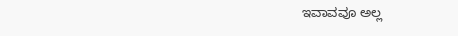ಇವಾವವೂ ಅಲ್ಲ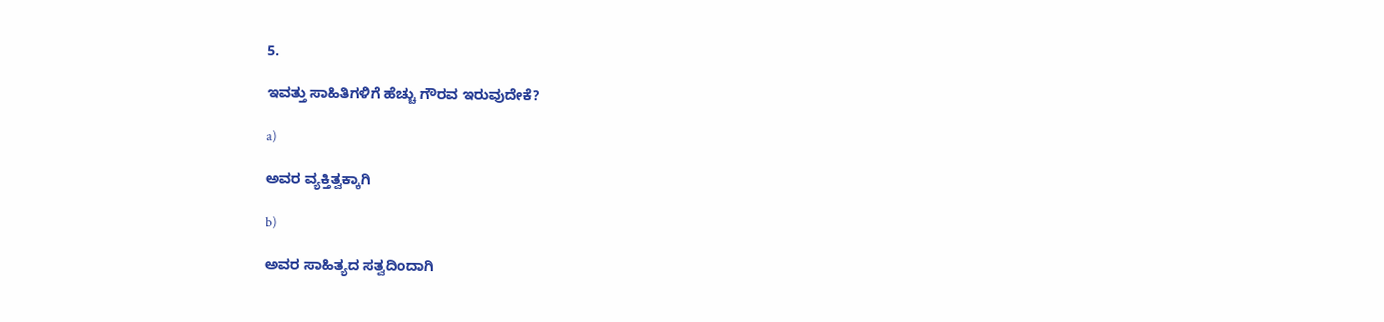5.

ಇವತ್ತು ಸಾಹಿತಿಗಳಿಗೆ ಹೆಚ್ಚು ಗೌರವ ಇರುವುದೇಕೆ?

a)

ಅವರ ವ್ಯಕ್ತಿತ್ವಕ್ಕಾಗಿ

b)

ಅವರ ಸಾಹಿತ್ಯದ ಸತ್ವದಿಂದಾಗಿ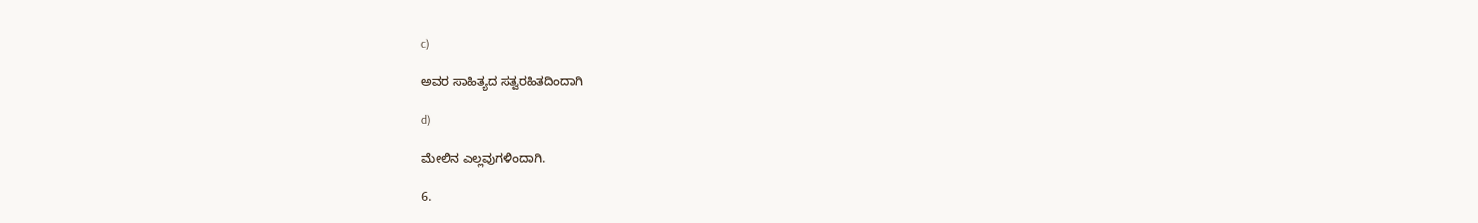c)

ಅವರ ಸಾಹಿತ್ಯದ ಸತ್ವರಹಿತದಿಂದಾಗಿ

d)

ಮೇಲಿನ ಎಲ್ಲವುಗಳಿಂದಾಗಿ.

6.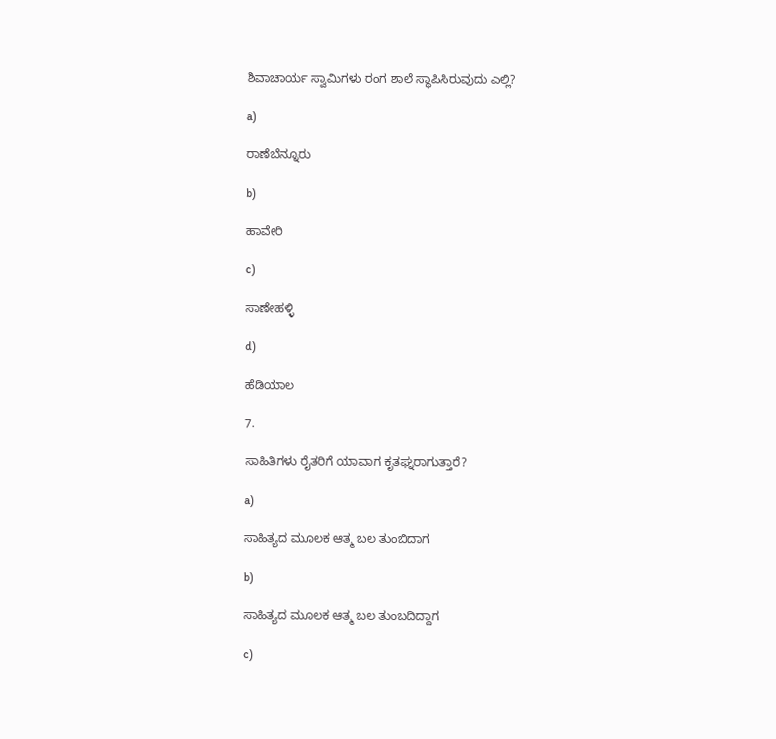ಶಿವಾಚಾರ್ಯ ಸ್ವಾಮಿಗಳು ರಂಗ ಶಾಲೆ ಸ್ಥಾಪಿಸಿರುವುದು ಎಲ್ಲಿ?

a)

ರಾಣೆಬೆನ್ನೂರು

b)

ಹಾವೇರಿ

c)

ಸಾಣೇಹಳ್ಳಿ

d)

ಹೆಡಿಯಾಲ

7.

ಸಾಹಿತಿಗಳು ರೈತರಿಗೆ ಯಾವಾಗ ಕೃತಘ್ನರಾಗುತ್ತಾರೆ?

a)

ಸಾಹಿತ್ಯದ ಮೂಲಕ ಆತ್ಮ ಬಲ ತುಂಬಿದಾಗ

b)

ಸಾಹಿತ್ಯದ ಮೂಲಕ ಆತ್ಮ ಬಲ ತುಂಬದಿದ್ದಾಗ

c)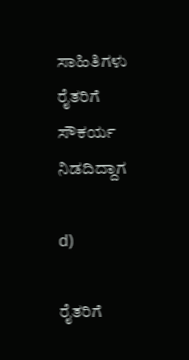ಸಾಹಿತಿಗಳು ರೈತರಿಗೆ ಸೌಕರ್ಯ ನಿಡದಿದ್ದಾಗ

d)

ರೈತರಿಗೆ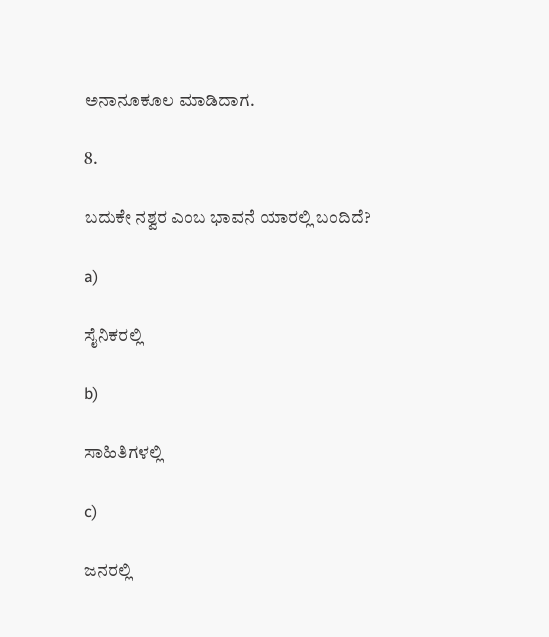ಅನಾನೂಕೂಲ ಮಾಡಿದಾಗ.

8.

ಬದುಕೇ ನಶ್ವರ ಎಂಬ ಭಾವನೆ ಯಾರಲ್ಲಿ ಬಂದಿದೆ?

a)

ಸೈನಿಕರಲ್ಲಿ

b)

ಸಾಹಿತಿಗಳಲ್ಲಿ

c)

ಜನರಲ್ಲಿ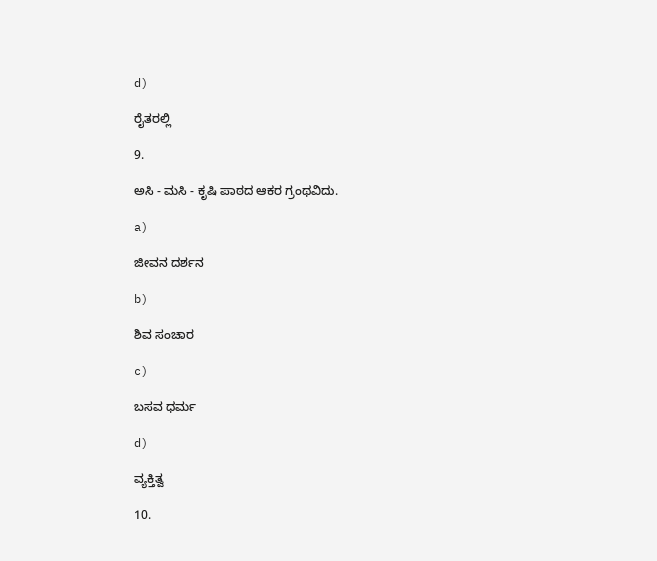d)

ರೈತರಲ್ಲಿ

9.

ಅಸಿ - ಮಸಿ - ಕೃಷಿ ಪಾಠದ ಆಕರ ಗ್ರಂಥವಿದು.

a)

ಜೀವನ ದರ್ಶನ

b)

ಶಿವ ಸಂಚಾರ

c)

ಬಸವ ಧರ್ಮ

d)

ವ್ಯಕ್ತಿತ್ವ

10.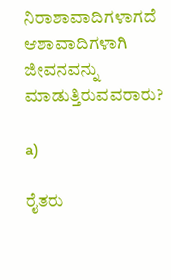ನಿರಾಶಾವಾದಿಗಳಾಗದೆ ಆಶಾವಾದಿಗಳಾಗಿ ಜೀವನವನ್ನು ಮಾಡುತ್ತಿರುವವರಾರು?

a)

ರೈತರು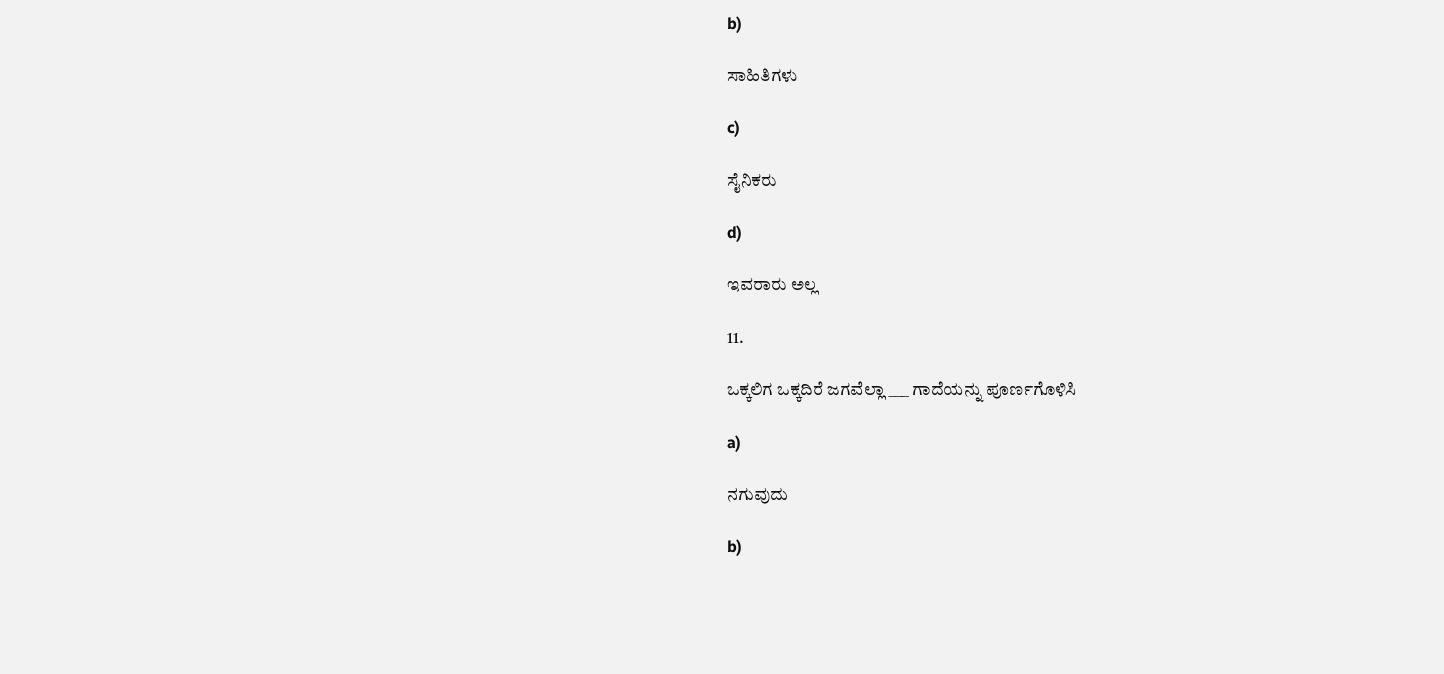b)

ಸಾಹಿತಿಗಳು

c)

ಸೈನಿಕರು

d)

ಇವರಾರು ಅಲ್ಲ

11.

ಒಕ್ಕಲಿಗ ಒಕ್ಕದಿರೆ ಜಗವೆಲ್ಲಾ ___ ಗಾದೆಯನ್ನು ಪೂರ್ಣಗೊಳಿಸಿ

a)

ನಗುವುದು

b)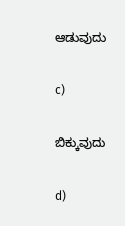ಆಡುವುದು

c)

ಬಿಕ್ಕುವುದು

d)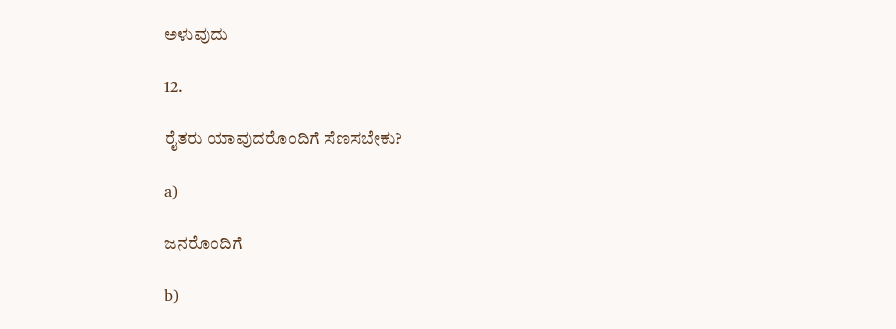ಅಳುವುದು

12.

ರೈತರು ಯಾವುದರೊಂದಿಗೆ ಸೆಣಸಬೇಕು?

a)

ಜನರೊಂದಿಗೆ

b)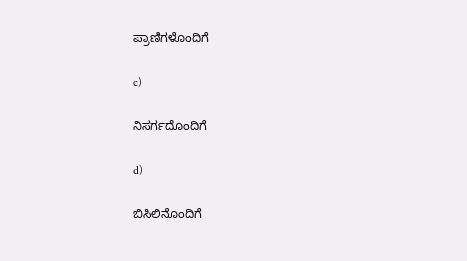ಪ್ರಾಣಿಗಳೊಂದಿಗೆ

c)

ನಿಸರ್ಗದೊಂದಿಗೆ

d)

ಬಿಸಿಲಿನೊಂದಿಗೆ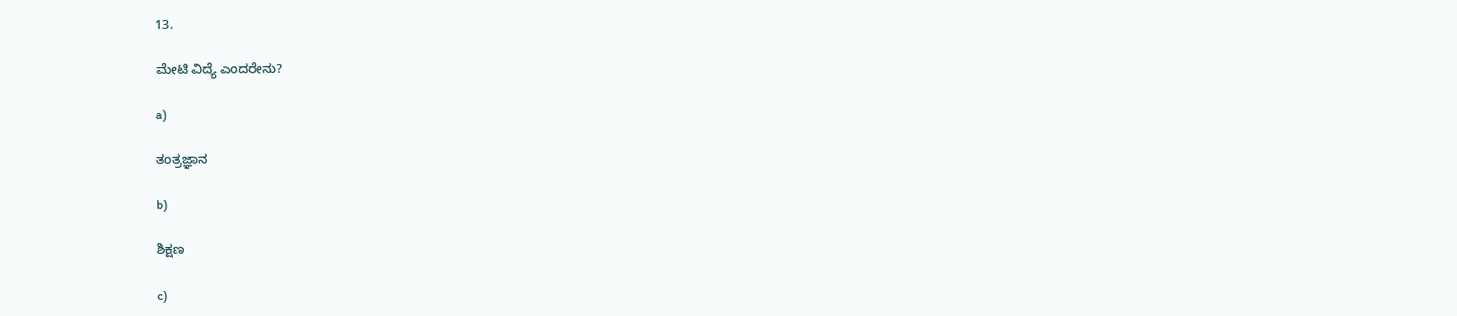13.

ಮೇಟಿ ವಿದ್ಯೆ ಎಂದರೇನು?

a)

ತಂತ್ರಜ್ಞಾನ

b)

ಶಿಕ್ಷಣ

c)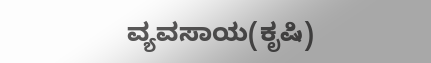ವ್ಯವಸಾಯ(ಕೃಷಿ)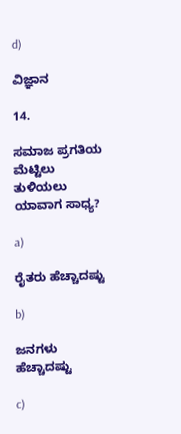d)

ವಿಜ್ಞಾನ

14.

ಸಮಾಜ ಪ್ರಗತಿಯ ಮೆಟ್ಟಿಲು ತುಳಿಯಲು ಯಾವಾಗ ಸಾಧ್ಯ?

a)

ರೈತರು ಹೆಚ್ಚಾದಷ್ಟು

b)

ಜನಗಳು ಹೆಚ್ಚಾದಷ್ಟು

c)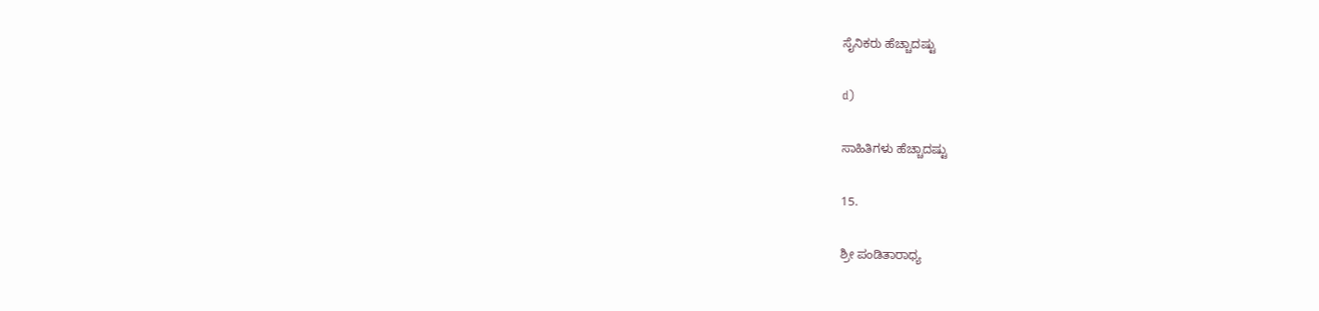ಸೈನಿಕರು ಹೆಚ್ಚಾದಷ್ಟು

d)

ಸಾಹಿತಿಗಳು ಹೆಚ್ಚಾದಷ್ಟು

15.

ಶ್ರೀ ಪಂಡಿತಾರಾಧ್ಯ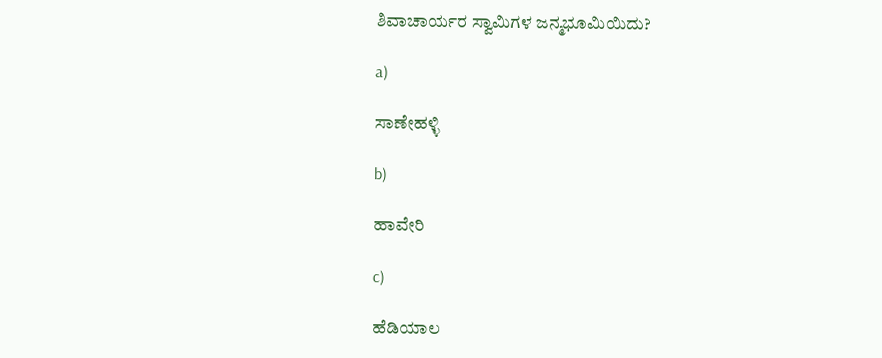ಶಿವಾಚಾರ್ಯರ ಸ್ವಾಮಿಗಳ ಜನ್ಮಭೂಮಿಯಿದು?

a)

ಸಾಣೇಹಳ್ಳಿ

b)

ಹಾವೇರಿ

c)

ಹೆಡಿಯಾಲ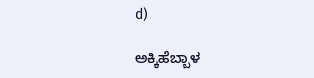d)

ಅಕ್ಕಿಹೆಬ್ಬಾಳ